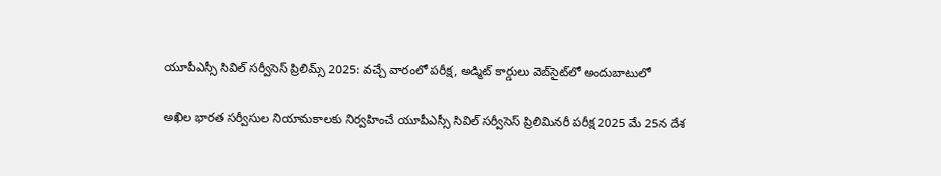యూపీఎస్సీ సివిల్ సర్వీసెస్ ప్రిలిమ్స్ 2025: వచ్చే వారంలో పరీక్ష, అడ్మిట్ కార్డులు వెబ్‌సైట్‌లో అందుబాటులో

అఖిల భారత సర్వీసుల నియామకాలకు నిర్వహించే యూపీఎస్సీ సివిల్ సర్వీసెస్ ప్రిలిమినరీ పరీక్ష 2025 మే 25న దేశ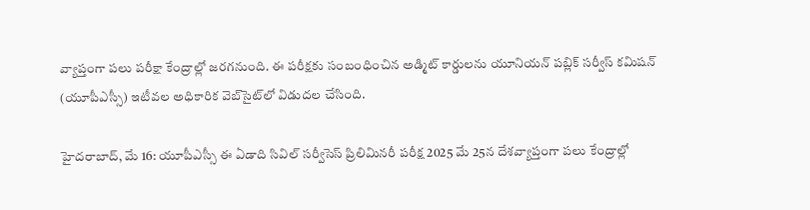వ్యాప్తంగా పలు పరీక్షా కేంద్రాల్లో జరగనుంది. ఈ పరీక్షకు సంబంధించిన అడ్మిట్ కార్డులను యూనియన్ పబ్లిక్ సర్వీస్ కమిషన్ (యూపీఎస్సీ) ఇటీవల అధికారిక వెబ్‌సైట్‌లో విడుదల చేసింది.

హైదరాబాద్, మే 16: యూపీఎస్సీ ఈ ఏడాది సివిల్ సర్వీసెస్ ప్రిలిమినరీ పరీక్ష 2025 మే 25న దేశవ్యాప్తంగా పలు కేంద్రాల్లో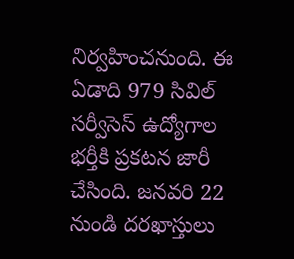నిర్వహించనుంది. ఈ ఏడాది 979 సివిల్ సర్వీసెస్ ఉద్యోగాల భర్తీకి ప్రకటన జారీ చేసింది. జనవరి 22 నుండి దరఖాస్తులు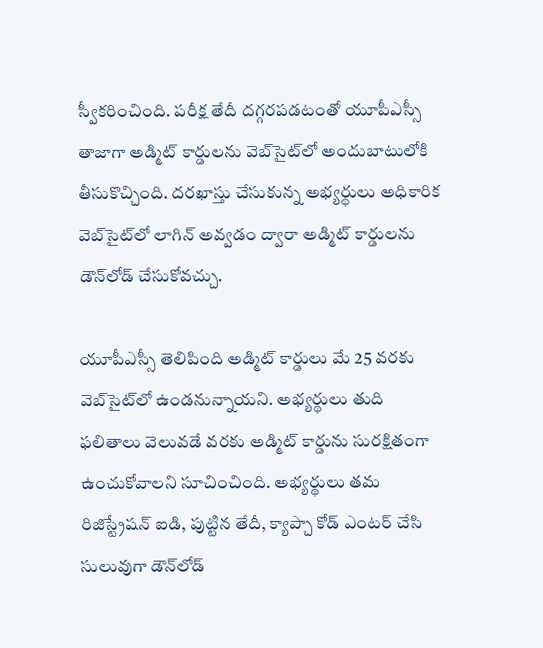స్వీకరించింది. పరీక్ష తేదీ దగ్గరపడటంతో యూపీఎస్సీ తాజాగా అడ్మిట్ కార్డులను వెబ్‌సైట్‌లో అందుబాటులోకి తీసుకొచ్చింది. దరఖాస్తు చేసుకున్న అభ్యర్థులు అధికారిక వెబ్‌సైట్‌లో లాగిన్ అవ్వడం ద్వారా అడ్మిట్ కార్డులను డౌన్‌లోడ్ చేసుకోవచ్చు.

యూపీఎస్సీ తెలిపింది అడ్మిట్ కార్డులు మే 25 వరకు వెబ్‌సైట్‌లో ఉండనున్నాయని. అభ్యర్థులు తుది ఫలితాలు వెలువడే వరకు అడ్మిట్ కార్డును సురక్షితంగా ఉంచుకోవాలని సూచించింది. అభ్యర్థులు తమ రిజిస్ట్రేషన్ ఐడి, పుట్టిన తేదీ, క్యాప్చా కోడ్ ఎంటర్ చేసి సులువుగా డౌన్‌లోడ్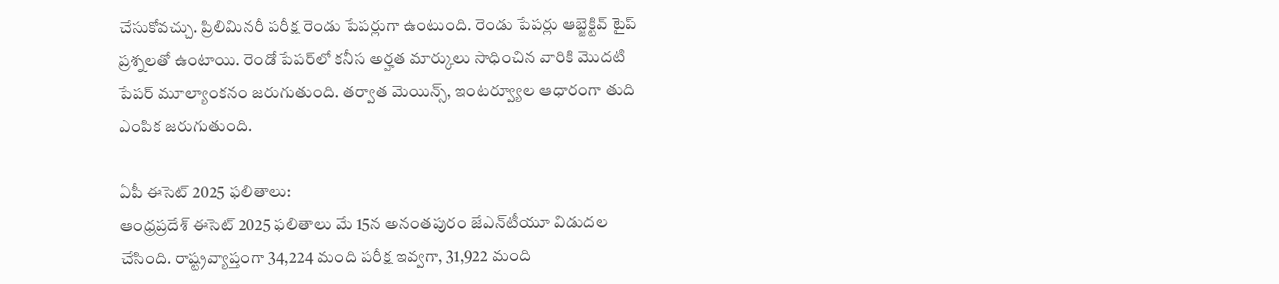చేసుకోవచ్చు. ప్రిలిమినరీ పరీక్ష రెండు పేపర్లుగా ఉంటుంది. రెండు పేపర్లు ఆబ్జెక్టివ్ టైప్ ప్రశ్నలతో ఉంటాయి. రెండో పేపర్‌లో కనీస అర్హత మార్కులు సాధించిన వారికి మొదటి పేపర్ మూల్యాంకనం జరుగుతుంది. తర్వాత మెయిన్స్, ఇంటర్వ్యూల ఆధారంగా తుది ఎంపిక జరుగుతుంది.

ఏపీ ఈసెట్ 2025 ఫలితాలు:
ఆంధ్రప్రదేశ్ ఈసెట్ 2025 ఫలితాలు మే 15న అనంతపురం జేఎన్‌టీయూ విడుదల చేసింది. రాష్ట్రవ్యాప్తంగా 34,224 మంది పరీక్ష ఇవ్వగా, 31,922 మంది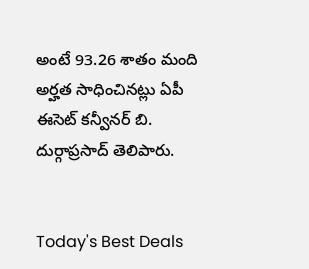అంటే 93.26 శాతం మంది అర్హత సాధించినట్లు ఏపీ ఈసెట్ కన్వీనర్ బి. దుర్గాప్రసాద్ తెలిపారు.


Today's Best Deals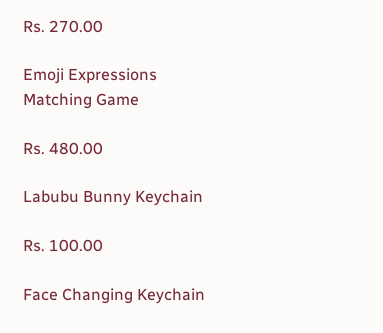Rs. 270.00

Emoji Expressions Matching Game

Rs. 480.00

Labubu Bunny Keychain

Rs. 100.00

Face Changing Keychain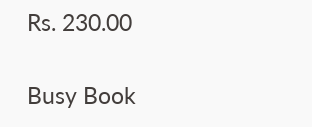Rs. 230.00

Busy Book